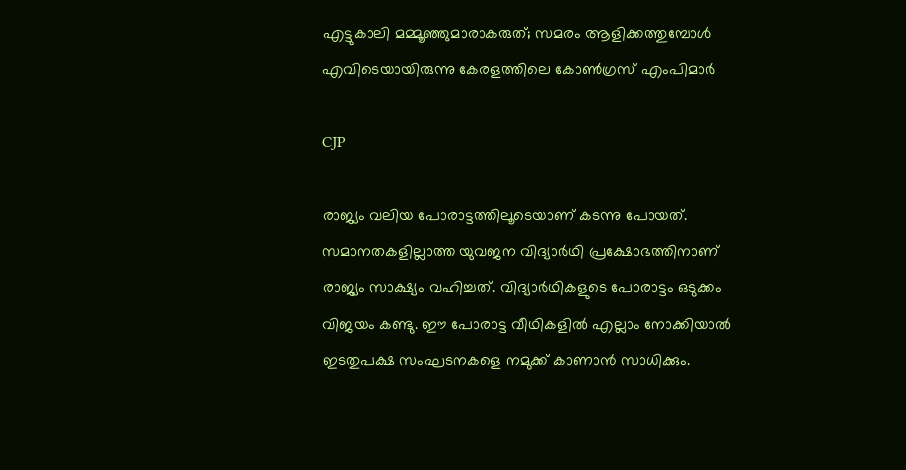എട്ടുകാലി മമ്മൂഞ്ഞുമാരാകരുത്; സമരം ആളിക്കത്തുമ്പോൾ എവിടെയായിരുന്നു കേരളത്തിലെ കോൺഗ്രസ് എംപിമാർ

CJP

രാജ്യം വലിയ പോരാട്ടത്തിലൂടെയാണ് കടന്നു പോയത്. സമാനതകളില്ലാത്ത യുവജന വിദ്യാർഥി പ്രക്ഷോഭത്തിനാണ് രാജ്യം സാക്ഷ്യം വഹിച്ചത്. വിദ്യാർഥികളുടെ പോരാട്ടം ഒടുക്കം വിജയം കണ്ടു. ഈ പോരാട്ട വീഥികളിൽ എല്ലാം നോക്കിയാൽ ഇടതുപക്ഷ സംഘടനകളെ നമുക്ക് കാണാൻ സാധിക്കും.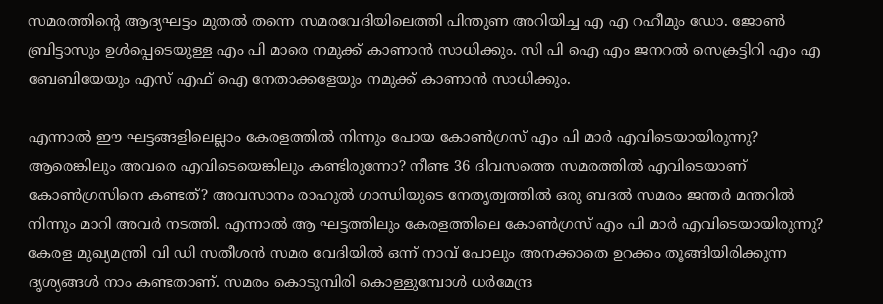സമരത്തിൻ്റെ ആദ്യഘട്ടം മുതൽ തന്നെ സമരവേദിയിലെത്തി പിന്തുണ അറിയിച്ച എ എ റഹീമും ഡോ. ജോൺ ബ്രിട്ടാസും ഉൾപ്പെടെയുള്ള എം പി മാരെ നമുക്ക് കാണാൻ സാധിക്കും. സി പി ഐ എം ജനറൽ സെക്രട്ടിറി എം എ ബേബിയേയും എസ് എഫ് ഐ നേതാക്കളേയും നമുക്ക് കാണാൻ സാധിക്കും.

എന്നാൽ ഈ ഘട്ടങ്ങളിലെല്ലാം കേരളത്തിൽ നിന്നും പോയ കോൺഗ്രസ് എം പി മാർ എവിടെയായിരുന്നു? ആരെങ്കിലും അവരെ എവിടെയെങ്കിലും കണ്ടിരുന്നോ? നീണ്ട 36 ദിവസത്തെ സമരത്തിൽ എവിടെയാണ് കോൺഗ്രസിനെ കണ്ടത്? അവസാനം രാഹുൽ ഗാന്ധിയുടെ നേതൃത്വത്തിൽ ഒരു ബദൽ സമരം ജന്തർ മന്തറിൽ നിന്നും മാറി അവർ നടത്തി. എന്നാൽ ആ ഘട്ടത്തിലും കേരളത്തിലെ കോൺഗ്രസ് എം പി മാർ എവിടെയായിരുന്നു? കേരള മുഖ്യമന്ത്രി വി ഡി സതീശൻ സമര വേദിയിൽ ഒന്ന് നാവ് പോലും അനക്കാതെ ഉറക്കം തൂങ്ങിയിരിക്കുന്ന ദൃശ്യങ്ങൾ നാം കണ്ടതാണ്. സമരം കൊടുമ്പിരി കൊള്ളുമ്പോൾ ധർമേന്ദ്ര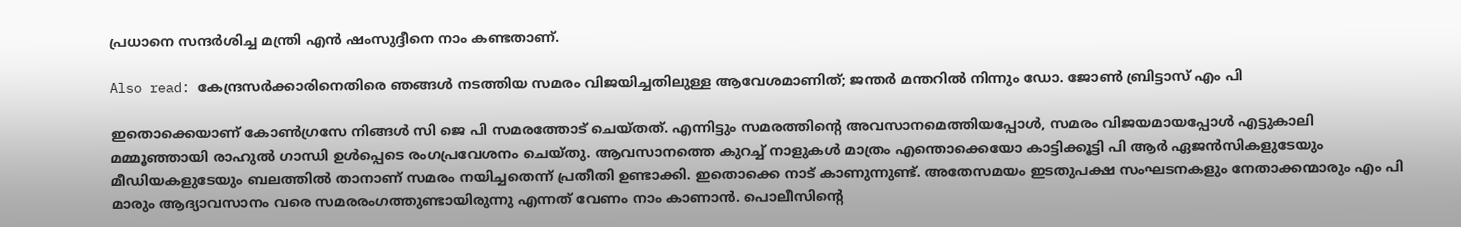പ്രധാനെ സന്ദർശിച്ച മന്ത്രി എൻ ഷംസുദ്ദീനെ നാം കണ്ടതാണ്.

Also read: കേന്ദ്രസർക്കാരിനെതിരെ ഞങ്ങൾ നടത്തിയ സമരം വിജയിച്ചതിലുള്ള ആവേശമാണിത്; ജന്തർ മന്തറിൽ നിന്നും ഡോ. ജോൺ ബ്രിട്ടാസ് എം പി

ഇതൊക്കെയാണ് കോൺഗ്രസേ നിങ്ങൾ സി ജെ പി സമരത്തോട് ചെയ്തത്. എന്നിട്ടും സമരത്തിൻ്റെ അവസാനമെത്തിയപ്പോൾ, സമരം വിജയമായപ്പോൾ എട്ടുകാലി മമ്മൂഞ്ഞായി രാഹുൽ ഗാന്ധി ഉൾപ്പെടെ രംഗപ്രവേശനം ചെയ്തു. ആവസാനത്തെ കുറച്ച് നാളുകൾ മാത്രം എന്തൊക്കെയോ കാട്ടിക്കൂട്ടി പി ആർ ഏജൻസികളുടേയും മീഡിയകളുടേയും ബലത്തിൽ താനാണ് സമരം നയിച്ചതെന്ന് പ്രതീതി ഉണ്ടാക്കി. ഇതൊക്കെ നാട് കാണുന്നുണ്ട്. അതേസമയം ഇടതുപക്ഷ സംഘടനകളും നേതാക്കന്മാരും എം പി മാരും ആദ്യാവസാനം വരെ സമരരംഗത്തുണ്ടായിരുന്നു എന്നത് വേണം നാം കാണാൻ. പൊലീസിൻ്റെ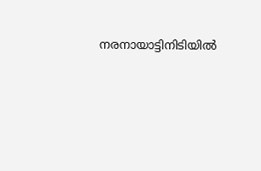നരനായാട്ടിനിടിയിൽ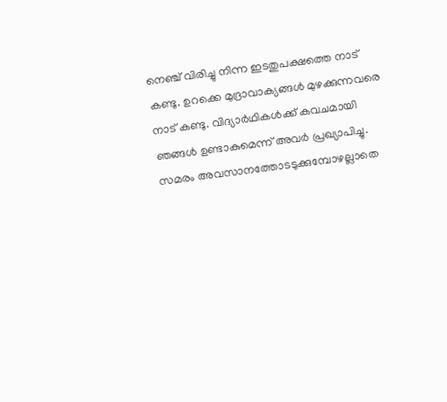നെഞ്ച് വിരിച്ചു നിന്ന ഇടതുപക്ഷത്തെ നാട് കണ്ടു. ഉറക്കെ മുദ്രാവാക്യങ്ങൾ മുഴക്കുന്നവരെ നാട് കണ്ടു. വിദ്യാർഥികൾക്ക് കവചമായി ഞങ്ങൾ ഉണ്ടാകുമെന്ന് അവർ പ്രഖ്യാപിച്ചു. സമരം അവസാനത്തോടടുക്കുമ്പോഴല്ലാതെ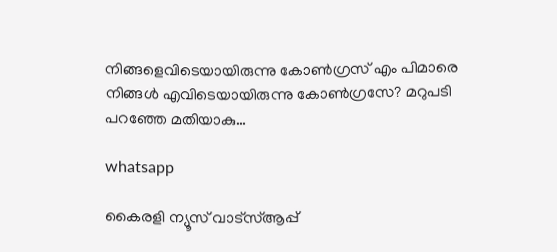നിങ്ങളെവിടെയായിരുന്നു കോൺഗ്രസ് എം പിമാരെ നിങ്ങൾ എവിടെയായിരുന്നു കോൺഗ്രസേ? മറുപടി പറഞ്ഞേ മതിയാകു…

whatsapp

കൈരളി ന്യൂസ് വാട്‌സ്ആപ്പ്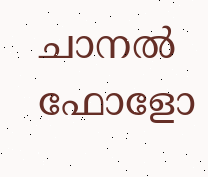ചാനല്‍ ഫോളോ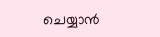ചെയ്യാന്‍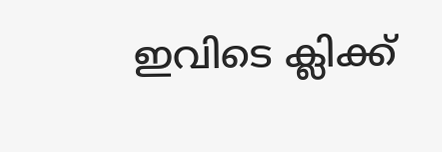ഇവിടെ ക്ലിക്ക്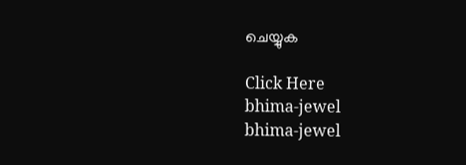ചെയ്യുക

Click Here
bhima-jewel
bhima-jewel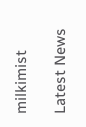milkimist

Latest News